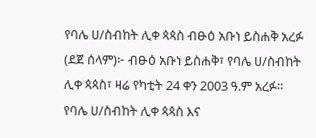የባሌ ሀ/ስብከት ሊቀ ጳጳስ ብፁዕ አቡነ ይስሐቅ አረፉ
(ደጀ ሰላም)፦ ብፁዕ አቡነ ይስሐቅ፣ የባሌ ሀ/ስብከት ሊቀ ጳጳስ፣ ዛሬ የካቲት 24 ቀን 2003 ዓ.ም አረፉ። የባሌ ሀ/ስብከት ሊቀ ጳጳስ እና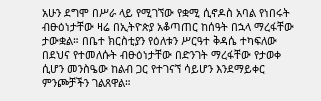አሁን ደግሞ በሥራ ላይ የሚገኘው የቋሚ ሲኖዶስ አባል የነበሩት ብፁዕነታቸው ዛሬ በኢትዮጵያ አቆጣጠር ከሰዓት በኋላ ማረፋቸው ታውቋል። በቤተ ክርስቲያን የዕለቱን ሥርዓተ ቅዳሴ ተካፍለው በደህና የተመለሱት ብፁዕነታቸው በድንገት ማረፋቸው የታወቀ ሲሆን መንስዔው ከልብ ጋር የተገናኘ ሳይሆን እንደማይቀር ምንጮቻችን ገልጸዋል።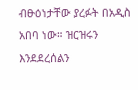ብፁዕነታቸው ያረፉት በአዲስ አበባ ነው። ዝርዝሩን እንደደረሰልን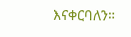እናቀርባለን።